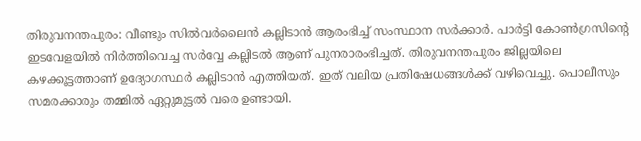തിരുവനന്തപുരം: വീണ്ടും സിൽവർലൈൻ കല്ലിടാൻ ആരംഭിച്ച് സംസ്ഥാന സർക്കാർ. പാർട്ടി കോൺഗ്രസിന്റെ ഇടവേളയിൽ നിർത്തിവെച്ച സർവ്വേ കല്ലിടൽ ആണ് പുനരാരംഭിച്ചത്. തിരുവനന്തപുരം ജില്ലയിലെ കഴക്കൂട്ടത്താണ് ഉദ്യോഗസ്ഥർ കല്ലിടാൻ എത്തിയത്. ഇത് വലിയ പ്രതിഷേധങ്ങൾക്ക് വഴിവെച്ചു. പൊലീസും സമരക്കാരും തമ്മിൽ ഏറ്റുമുട്ടൽ വരെ ഉണ്ടായി.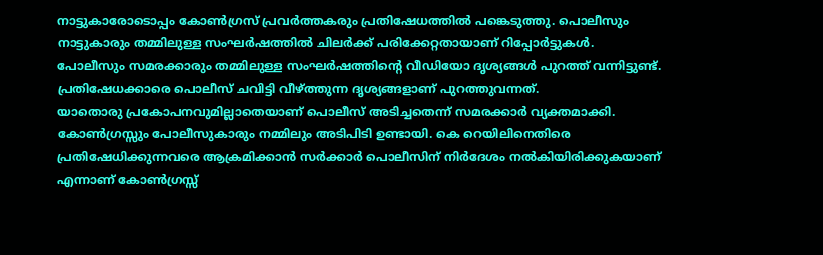നാട്ടുകാരോടൊപ്പം കോൺഗ്രസ് പ്രവർത്തകരും പ്രതിഷേധത്തിൽ പങ്കെടുത്തു. പൊലീസും നാട്ടുകാരും തമ്മിലുള്ള സംഘർഷത്തിൽ ചിലർക്ക് പരിക്കേറ്റതായാണ് റിപ്പോർട്ടുകൾ. പോലീസും സമരക്കാരും തമ്മിലുള്ള സംഘർഷത്തിന്റെ വീഡിയോ ദൃശ്യങ്ങൾ പുറത്ത് വന്നിട്ടുണ്ട്. പ്രതിഷേധക്കാരെ പൊലീസ് ചവിട്ടി വീഴ്ത്തുന്ന ദൃശ്യങ്ങളാണ് പുറത്തുവന്നത്.
യാതൊരു പ്രകോപനവുമില്ലാതെയാണ് പൊലീസ് അടിച്ചതെന്ന് സമരക്കാർ വ്യക്തമാക്കി. കോൺഗ്രസ്സും പോലീസുകാരും നമ്മിലും അടിപിടി ഉണ്ടായി. കെ റെയിലിനെതിരെ പ്രതിഷേധിക്കുന്നവരെ ആക്രമിക്കാൻ സർക്കാർ പൊലീസിന് നിർദേശം നൽകിയിരിക്കുകയാണ് എന്നാണ് കോൺഗ്രസ്സ്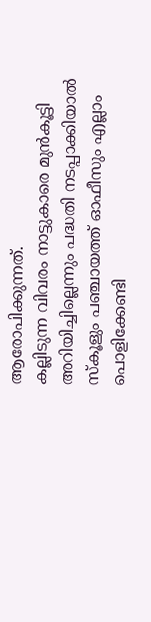ആരോപിക്കുന്നത്.
കല്ലിടുന്ന വിവരം നാട്ടുകാരെ മുൻകൂട്ടി അറിയിച്ചില്ലെന്നും പദ്ധതി നടപ്പാക്കിയാൽ സ്കൂളും പഞ്ചായത്ത് ഓഫീസും എല്ലാം പൊളിക്കേണ്ടി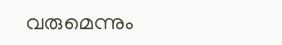വരുമെന്നും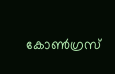കോൺഗ്രസ്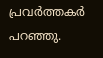പ്രവർത്തകർ പറഞ്ഞു.